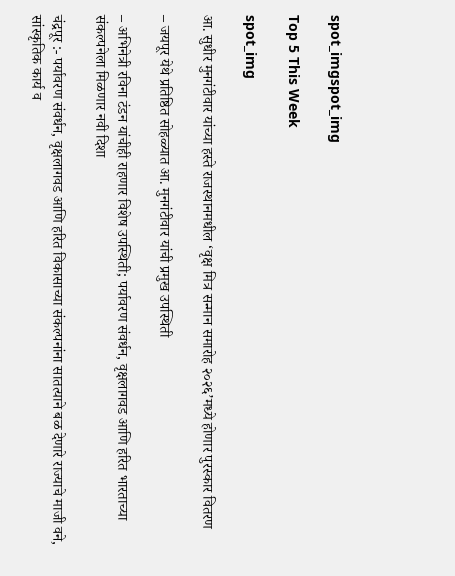spot_imgspot_img

Top 5 This Week

spot_img

आ. सुधीर मुनगंटीवार यांच्या हस्ते राजस्थानमधील ‘वृक्ष मित्र सन्मान समारोह २०२६’मध्ये होणार पुरस्कार वितरण

– जयपूर येथे प्रतिष्ठित सोहळ्यात आ. मुनगंटीवार यांची प्रमुख उपस्थिती

– अभिनेत्री रविना टंडन यांचीही राहणार विशेष उपस्थिती; पर्यावरण संवर्धन, वृक्षलागवड आणि हरित भारताच्या संकल्पनेला मिळणार नवी दिशा

चंद्रपूर :- पर्यावरण संवर्धन, वृक्षलागवड आणि हरित विकासाच्या संकल्पनांना सातत्याने बळ देणारे राज्याचे माजी वने, सांस्कृतिक कार्य व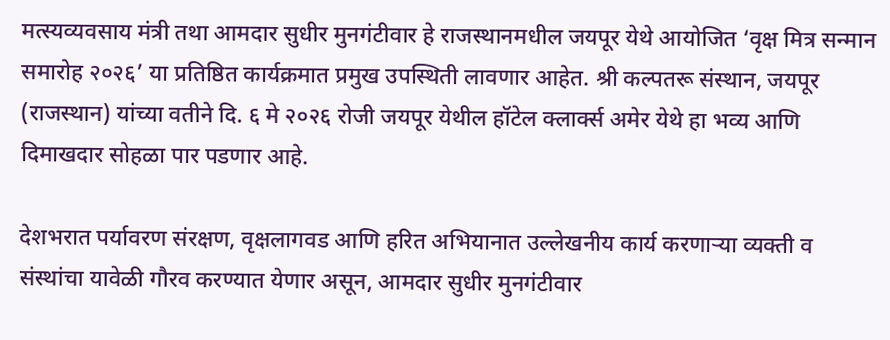मत्स्यव्यवसाय मंत्री तथा आमदार सुधीर मुनगंटीवार हे राजस्थानमधील जयपूर येथे आयोजित ‘वृक्ष मित्र सन्मान समारोह २०२६’ या प्रतिष्ठित कार्यक्रमात प्रमुख उपस्थिती लावणार आहेत. श्री कल्पतरू संस्थान, जयपूर (राजस्थान) यांच्या वतीने दि. ६ मे २०२६ रोजी जयपूर येथील हॉटेल क्लार्क्स अमेर येथे हा भव्य आणि दिमाखदार सोहळा पार पडणार आहे.

देशभरात पर्यावरण संरक्षण, वृक्षलागवड आणि हरित अभियानात उल्लेखनीय कार्य करणाऱ्या व्यक्ती व संस्थांचा यावेळी गौरव करण्यात येणार असून, आमदार सुधीर मुनगंटीवार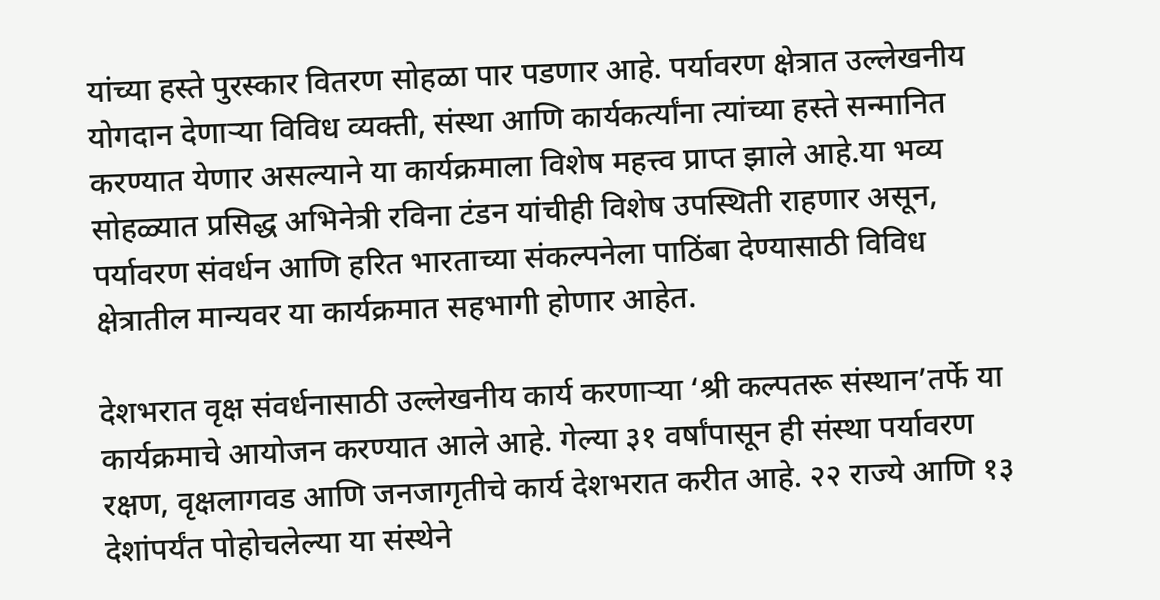यांच्या हस्ते पुरस्कार वितरण सोहळा पार पडणार आहे. पर्यावरण क्षेत्रात उल्लेखनीय योगदान देणाऱ्या विविध व्यक्ती, संस्था आणि कार्यकर्त्यांना त्यांच्या हस्ते सन्मानित करण्यात येणार असल्याने या कार्यक्रमाला विशेष महत्त्व प्राप्त झाले आहे.या भव्य सोहळ्यात प्रसिद्ध अभिनेत्री रविना टंडन यांचीही विशेष उपस्थिती राहणार असून, पर्यावरण संवर्धन आणि हरित भारताच्या संकल्पनेला पाठिंबा देण्यासाठी विविध क्षेत्रातील मान्यवर या कार्यक्रमात सहभागी होणार आहेत.

देशभरात वृक्ष संवर्धनासाठी उल्लेखनीय कार्य करणाऱ्या ‘श्री कल्पतरू संस्थान’तर्फे या कार्यक्रमाचे आयोजन करण्यात आले आहे. गेल्या ३१ वर्षांपासून ही संस्था पर्यावरण रक्षण, वृक्षलागवड आणि जनजागृतीचे कार्य देशभरात करीत आहे. २२ राज्ये आणि १३ देशांपर्यंत पोहोचलेल्या या संस्थेने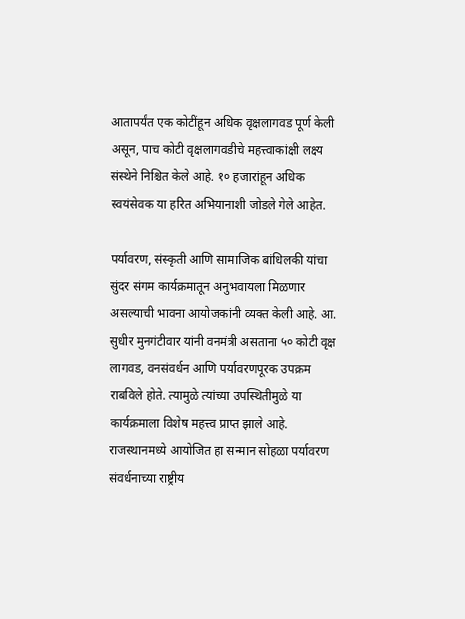आतापर्यंत एक कोटींहून अधिक वृक्षलागवड पूर्ण केली असून, पाच कोटी वृक्षलागवडीचे महत्त्वाकांक्षी लक्ष्य संस्थेने निश्चित केले आहे. १० हजारांहून अधिक स्वयंसेवक या हरित अभियानाशी जोडले गेले आहेत.

पर्यावरण, संस्कृती आणि सामाजिक बांधिलकी यांचा सुंदर संगम कार्यक्रमातून अनुभवायला मिळणार असल्याची भावना आयोजकांनी व्यक्त केली आहे. आ. सुधीर मुनगंटीवार यांनी वनमंत्री असताना ५० कोटी वृक्ष लागवड, वनसंवर्धन आणि पर्यावरणपूरक उपक्रम राबविले होते. त्यामुळे त्यांच्या उपस्थितीमुळे या कार्यक्रमाला विशेष महत्त्व प्राप्त झाले आहे. राजस्थानमध्ये आयोजित हा सन्मान सोहळा पर्यावरण संवर्धनाच्या राष्ट्रीय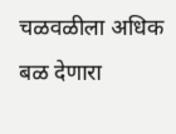चळवळीला अधिक बळ देणारा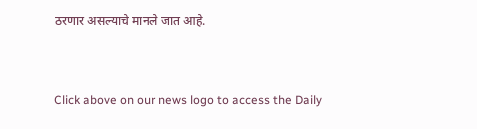ठरणार असल्याचे मानले जात आहे.


Click above on our news logo to access the Daily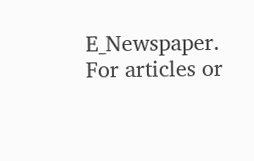E_Newspaper.
For articles or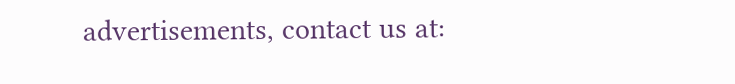advertisements, contact us at: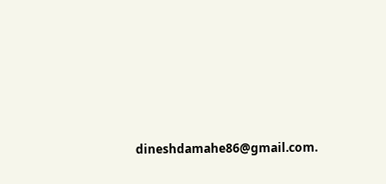dineshdamahe86@gmail.com.